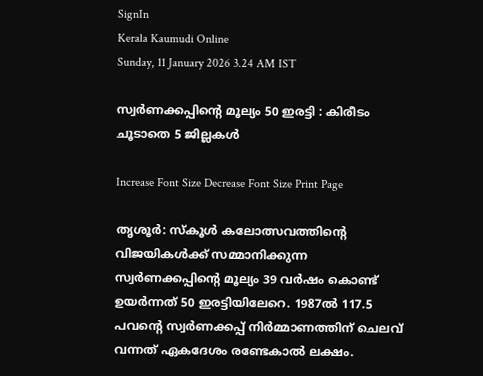SignIn
Kerala Kaumudi Online
Sunday, 11 January 2026 3.24 AM IST

സ്വർണക്കപ്പിന്റെ മൂല്യം 50 ഇരട്ടി : കിരീടം ചൂടാതെ 5 ജില്ലകൾ

Increase Font Size Decrease Font Size Print Page

തൃശൂർ: സ്‌കൂൾ കലോത്സവത്തിന്റെ വിജയികൾക്ക് സമ്മാനിക്കുന്ന സ്വർണക്കപ്പിന്റെ മൂല്യം 39 വർഷം കൊണ്ട് ഉയർന്നത് 50 ഇരട്ടിയിലേറെ. 1987ൽ 117.5 പവന്റെ സ്വർണക്കപ്പ് നിർമ്മാണത്തിന് ചെലവ് വന്നത് ഏകദേശം രണ്ടേകാൽ ലക്ഷം.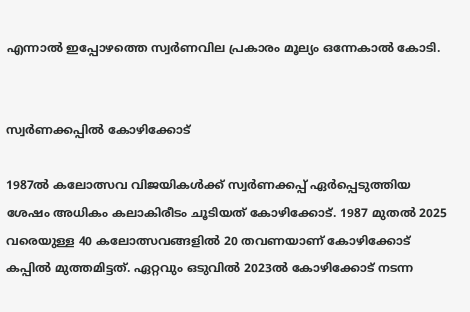എന്നാൽ ഇപ്പോഴത്തെ സ്വർണവില പ്രകാരം മൂല്യം ഒന്നേകാൽ കോടി.


സ്വർണക്കപ്പിൽ കോഴിക്കോട്

1987ൽ കലോത്സവ വിജയികൾക്ക് സ്വർണക്കപ്പ് ഏർപ്പെടുത്തിയ ശേഷം അധികം കലാകിരീടം ചൂടിയത് കോഴിക്കോട്. 1987 മുതൽ 2025 വരെയുള്ള 40 കലോത്സവങ്ങളിൽ 20 തവണയാണ് കോഴിക്കോട് കപ്പിൽ മുത്തമിട്ടത്. ഏറ്റവും ഒടുവിൽ 2023ൽ കോഴിക്കോട് നടന്ന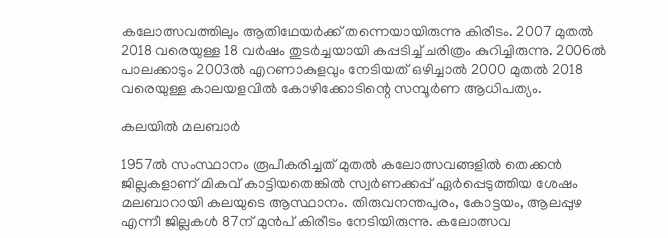കലോത്സവത്തിലും ആതിഥേയർക്ക് തന്നെയായിരുന്നു കിരീടം. 2007 മുതൽ 2018 വരെയുള്ള 18 വർഷം തുടർച്ചയായി കപ്പടിച്ച് ചരിത്രം കുറിച്ചിരുന്നു. 2006ൽ പാലക്കാടും 2003ൽ എറണാകുളവും നേടിയത് ഒഴിച്ചാൽ 2000 മുതൽ 2018 വരെയുള്ള കാലയളവിൽ കോഴിക്കോടിന്റെ സമ്പൂർണ ആധിപത്യം.

കലയിൽ മലബാർ

1957ൽ സംസ്ഥാനം രൂപീകരിച്ചത് മുതൽ കലോത്സവങ്ങളിൽ തെക്കൻ ജില്ലകളാണ് മികവ് കാട്ടിയതെങ്കിൽ സ്വർണക്കപ്പ് ഏർപ്പെടുത്തിയ ശേഷം മലബാറായി കലയുടെ ആസ്ഥാനം. തിരുവനന്തപുരം, കോട്ടയം, ആലപ്പുഴ എന്നീ ജില്ലകൾ 87ന് മുൻപ് കിരീടം നേടിയിരുന്നു. കലോത്സവ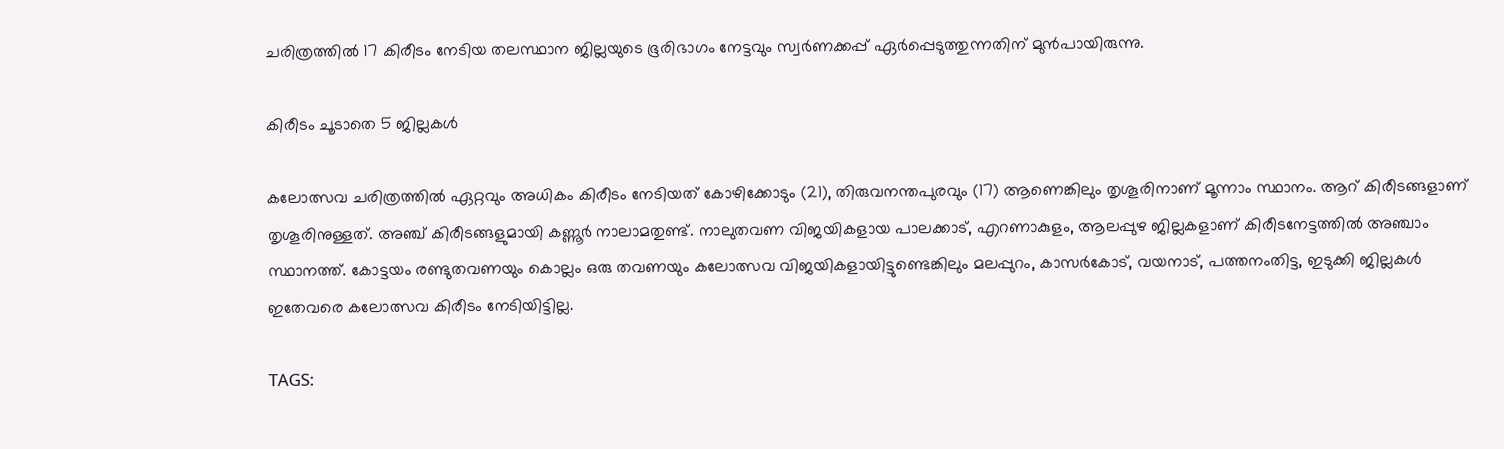ചരിത്രത്തിൽ 17 കിരീടം നേടിയ തലസ്ഥാന ജില്ലയുടെ ഭൂരിഭാഗം നേട്ടവും സ്വർണക്കപ്പ് ഏർപ്പെടുത്തുന്നതിന് മുൻപായിരുന്നു.

കിരീടം ചൂടാതെ 5 ജില്ലകൾ

കലോത്സവ ചരിത്രത്തിൽ ഏറ്റവും അധികം കിരീടം നേടിയത് കോഴിക്കോടും (21), തിരുവനന്തപുരവും (17) ആണെങ്കിലും തൃശൂരിനാണ് മൂന്നാം സ്ഥാനം. ആറ് കിരീടങ്ങളാണ് തൃശൂരിനുള്ളത്. അഞ്ച് കിരീടങ്ങളുമായി കണ്ണൂർ നാലാമതുണ്ട്. നാലുതവണ വിജയികളായ പാലക്കാട്, എറണാകുളം, ആലപ്പുഴ ജില്ലകളാണ് കിരീടനേട്ടത്തിൽ അഞ്ചാം സ്ഥാനത്ത്. കോട്ടയം രണ്ടുതവണയും കൊല്ലം ഒരു തവണയും കലോത്സവ വിജയികളായിട്ടുണ്ടെങ്കിലും മലപ്പുറം, കാസർകോട്, വയനാട്, പത്തനംതിട്ട, ഇടുക്കി ജില്ലകൾ ഇതേവരെ കലോത്സവ കിരീടം നേടിയിട്ടില്ല.

TAGS: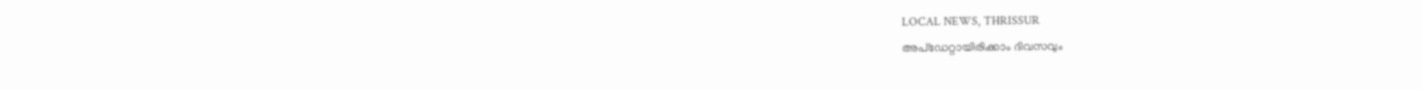LOCAL NEWS, THRISSUR
അപ്ഡേറ്റായിരിക്കാം ദിവസവും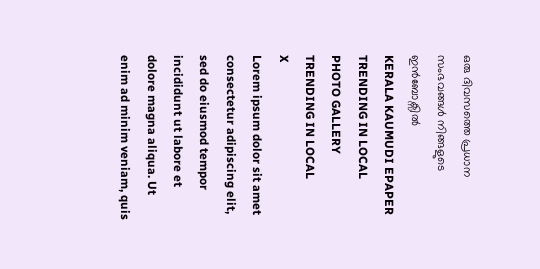ഒരു ദിവസത്തെ പ്രധാന സംഭവങ്ങൾ നിങ്ങളുടെ ഇൻബോക്സിൽ
KERALA KAUMUDI EPAPER
TRENDING IN LOCAL
PHOTO GALLERY
TRENDING IN LOCAL
X
Lorem ipsum dolor sit amet
consectetur adipiscing elit, sed do eiusmod tempor incididunt ut labore et dolore magna aliqua. Ut enim ad minim veniam, quis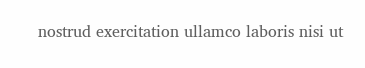nostrud exercitation ullamco laboris nisi ut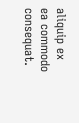aliquip ex ea commodo consequat.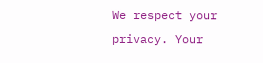We respect your privacy. Your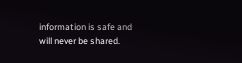information is safe and will never be shared.